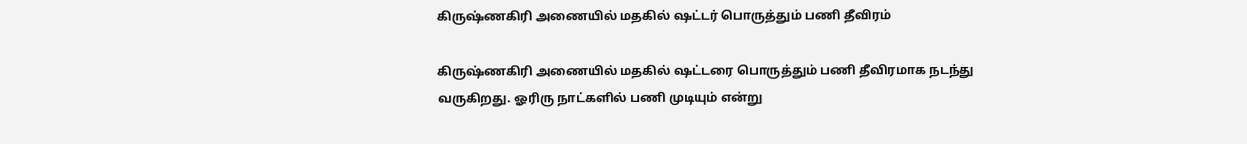கிருஷ்ணகிரி அணையில் மதகில் ஷட்டர் பொருத்தும் பணி தீவிரம்

கிருஷ்ணகிரி அணையில் மதகில் ஷட்டரை பொருத்தும் பணி தீவிரமாக நடந்து வருகிறது. ஓரிரு நாட்களில் பணி முடியும் என்று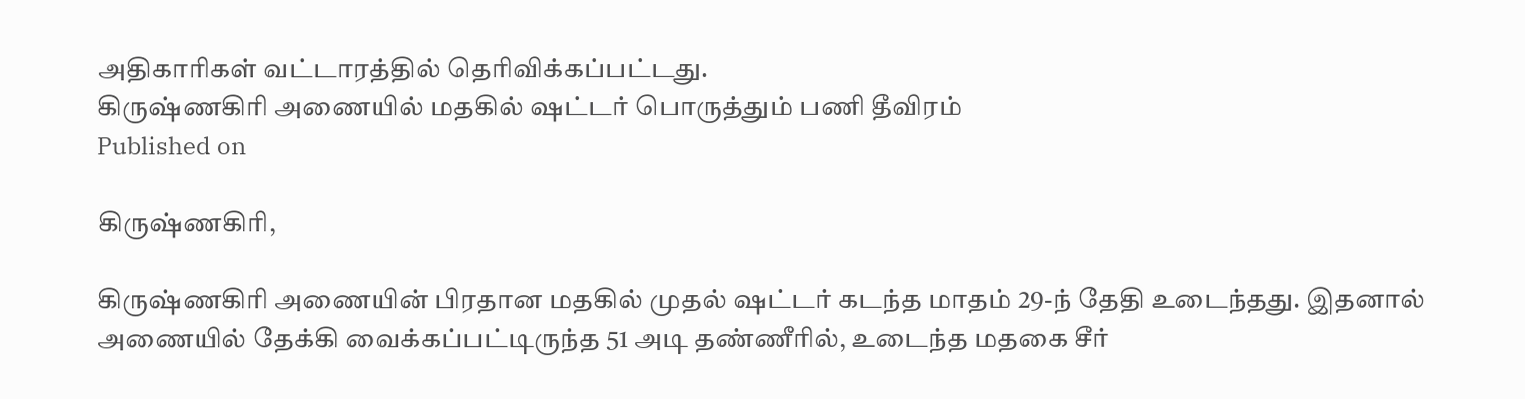அதிகாரிகள் வட்டாரத்தில் தெரிவிக்கப்பட்டது.
கிருஷ்ணகிரி அணையில் மதகில் ஷட்டர் பொருத்தும் பணி தீவிரம்
Published on

கிருஷ்ணகிரி,

கிருஷ்ணகிரி அணையின் பிரதான மதகில் முதல் ஷட்டர் கடந்த மாதம் 29-ந் தேதி உடைந்தது. இதனால் அணையில் தேக்கி வைக்கப்பட்டிருந்த 51 அடி தண்ணீரில், உடைந்த மதகை சீர்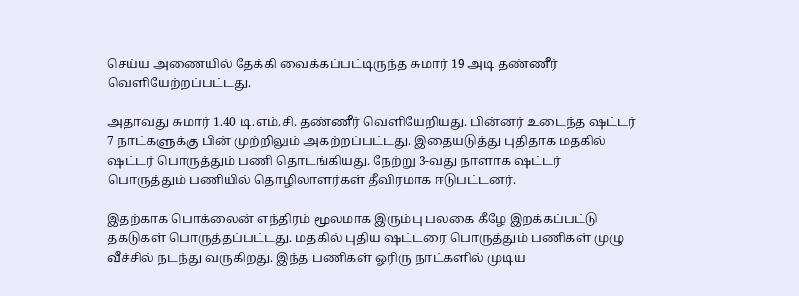செய்ய அணையில் தேக்கி வைக்கப்பட்டிருந்த சுமார் 19 அடி தண்ணீர் வெளியேற்றப்பட்டது.

அதாவது சுமார் 1.40 டி.எம்.சி. தண்ணீர் வெளியேறியது. பின்னர் உடைந்த ஷட்டர் 7 நாட்களுக்கு பின் முற்றிலும் அகற்றப்பட்டது. இதையடுத்து புதிதாக மதகில் ஷட்டர் பொருத்தும் பணி தொடங்கியது. நேற்று 3-வது நாளாக ஷட்டர் பொருத்தும் பணியில் தொழிலாளர்கள் தீவிரமாக ஈடுபட்டனர்.

இதற்காக பொக்லைன் எந்திரம் மூலமாக இரும்பு பலகை கீழே இறக்கப்பட்டு தகடுகள் பொருத்தப்பட்டது. மதகில் புதிய ஷட்டரை பொருத்தும் பணிகள் முழு வீச்சில் நடந்து வருகிறது. இந்த பணிகள் ஓரிரு நாட்களில் முடிய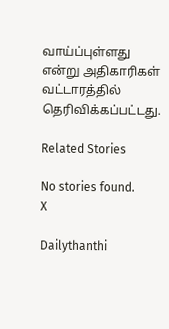வாய்ப்புள்ளது என்று அதிகாரிகள் வட்டாரத்தில் தெரிவிக்கப்பட்டது.

Related Stories

No stories found.
X

Dailythanthi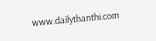www.dailythanthi.com